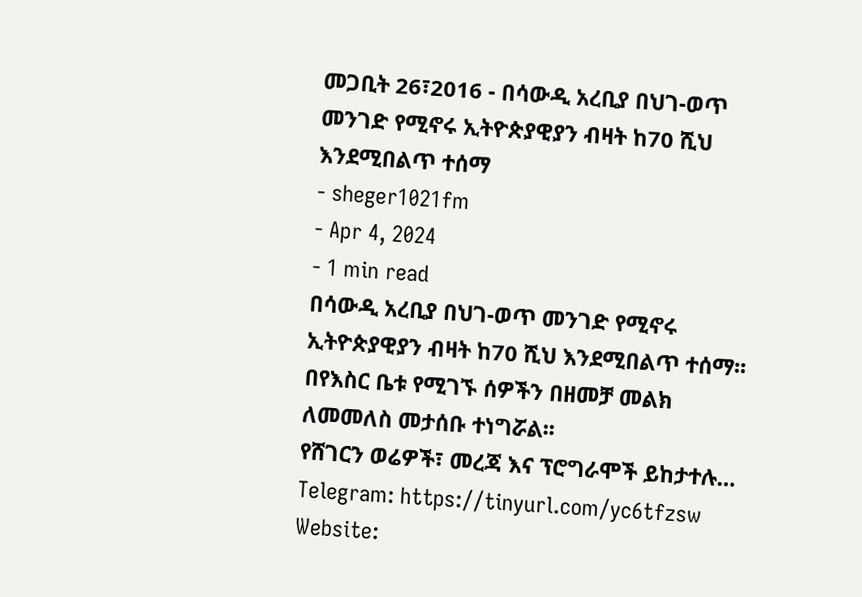መጋቢት 26፣2016 - በሳውዲ አረቢያ በህገ-ወጥ መንገድ የሚኖሩ ኢትዮጵያዊያን ብዛት ከ70 ሺህ እንደሚበልጥ ተሰማ
- sheger1021fm
- Apr 4, 2024
- 1 min read
በሳውዲ አረቢያ በህገ-ወጥ መንገድ የሚኖሩ ኢትዮጵያዊያን ብዛት ከ70 ሺህ እንደሚበልጥ ተሰማ፡፡
በየእስር ቤቱ የሚገኙ ሰዎችን በዘመቻ መልክ ለመመለስ መታሰቡ ተነግሯል፡፡
የሸገርን ወሬዎች፣ መረጃ እና ፕሮግራሞች ይከታተሉ…
Telegram: https://tinyurl.com/yc6tfzsw
Website: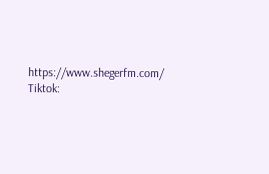https://www.shegerfm.com/
Tiktok: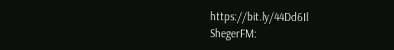https://bit.ly/44Dd6Il
ShegerFM: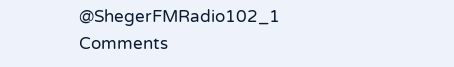@ShegerFMRadio102_1
Comments